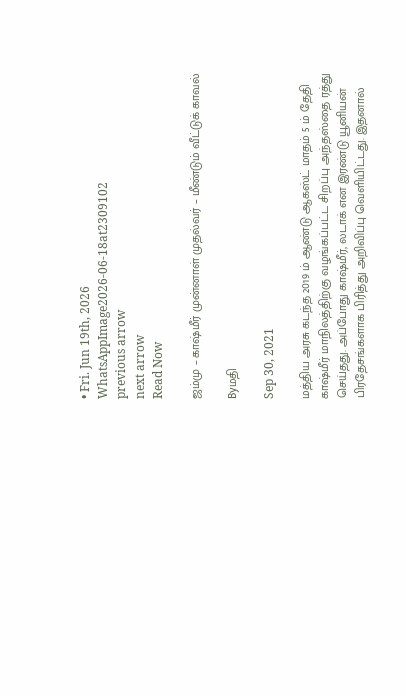• Fri. Jun 19th, 2026
WhatsAppImage2026-06-18at2309102
previous arrow
next arrow
Read Now

ஜம்மு – காஷ்மீர் முன்னாள் முதல்வர் – மீண்டும் வீட்டுக் காவல்

Byமதி

Sep 30, 2021

மத்திய அரசு கடந்த 2019 ம் ஆண்டு ஆகஸ்ட் மாதம் 5 ம் தேதி காஷ்மீர் மாநிலத்திற்கு வழங்கப்பட்ட சிறப்பு அந்தஸ்தை ரத்து செய்தது. அப்போது காஷ்மீர், லடாக் என இரண்டு யூனியன் பிரதேசங்களாக பிரித்து அறிவிப்பு வெளியிட்டது. இதனால்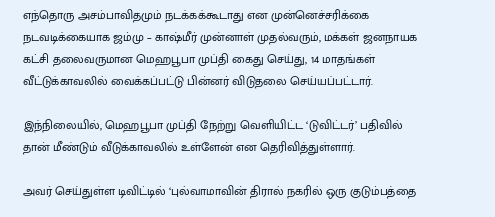எந்தொரு அசம்பாவிதமும் நடக்கக்கூடாது என முன்னெச்சரிக்கை நடவடிக்கையாக ஜம்மு – காஷ்மீர் முன்னாள் முதல்வரும், மக்கள் ஜனநாயக கட்சி தலைவருமான மெஹபூபா முப்தி கைது செய்து, 14 மாதங்கள் வீட்டுக்காவலில் வைக்கப்பட்டு பின்னர் விடுதலை செய்யப்பட்டார்.

இந்நிலையில், மெஹபூபா முப்தி நேற்று வெளியிட்ட ‘டுவிட்டர்’ பதிவில் தான் மீண்டும் வீடுக்காவலில் உள்ளேன் என தெரிவித்துள்ளார்.

அவர் செய்துள்ள டிவிட்டில் ‘புல்வாமாவின் திரால் நகரில் ஒரு குடும்பத்தை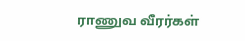ராணுவ வீரர்கள்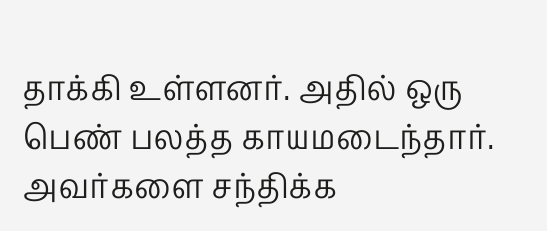தாக்கி உள்ளனர். அதில் ஒரு பெண் பலத்த காயமடைந்தார். அவர்களை சந்திக்க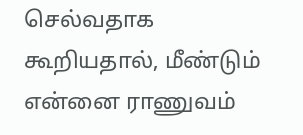செல்வதாக கூறியதால், மீண்டும் என்னை ராணுவம்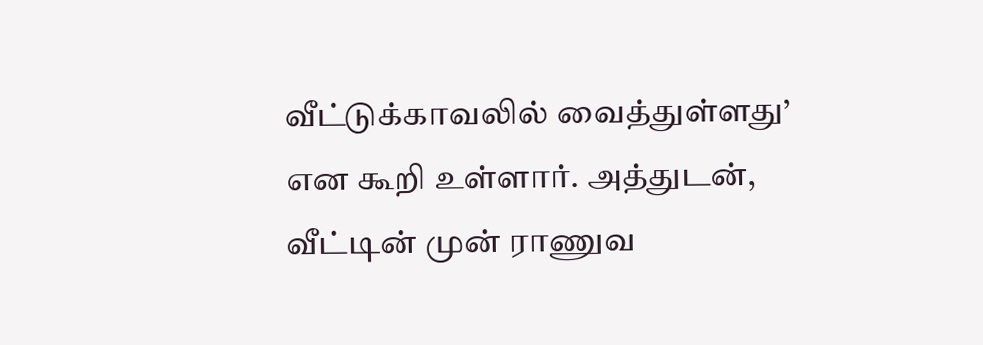வீட்டுக்காவலில் வைத்துள்ளது’ என கூறி உள்ளார். அத்துடன், வீட்டின் முன் ராணுவ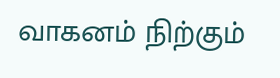வாகனம் நிற்கும்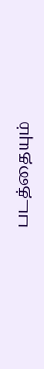படத்தையும்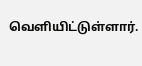வெளியிட்டுள்ளார்.